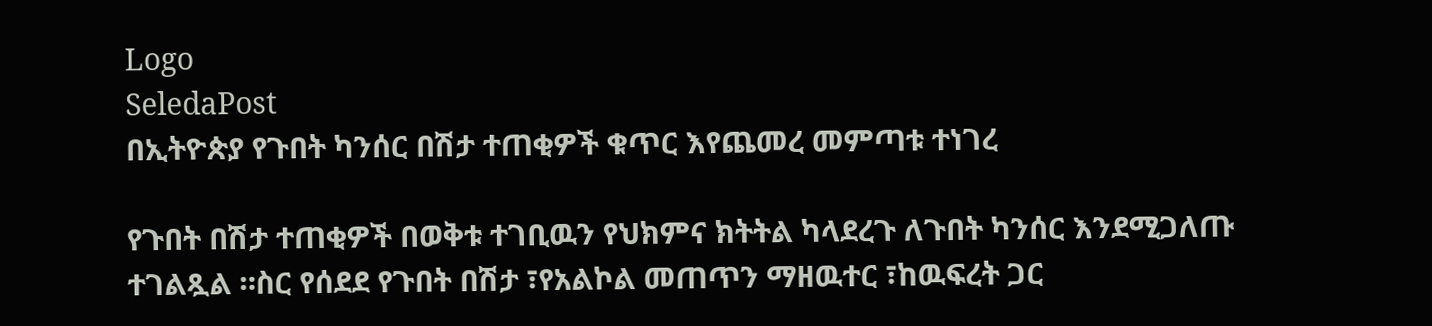Logo
SeledaPost
በኢትዮጵያ የጉበት ካንሰር በሽታ ተጠቂዎች ቁጥር እየጨመረ መምጣቱ ተነገረ

የጉበት በሽታ ተጠቂዎች በወቅቱ ተገቢዉን የህክምና ክትትል ካላደረጉ ለጉበት ካንሰር እንደሚጋለጡ ተገልጿል ።ስር የሰደደ የጉበት በሽታ ፣የአልኮል መጠጥን ማዘዉተር ፣ከዉፍረት ጋር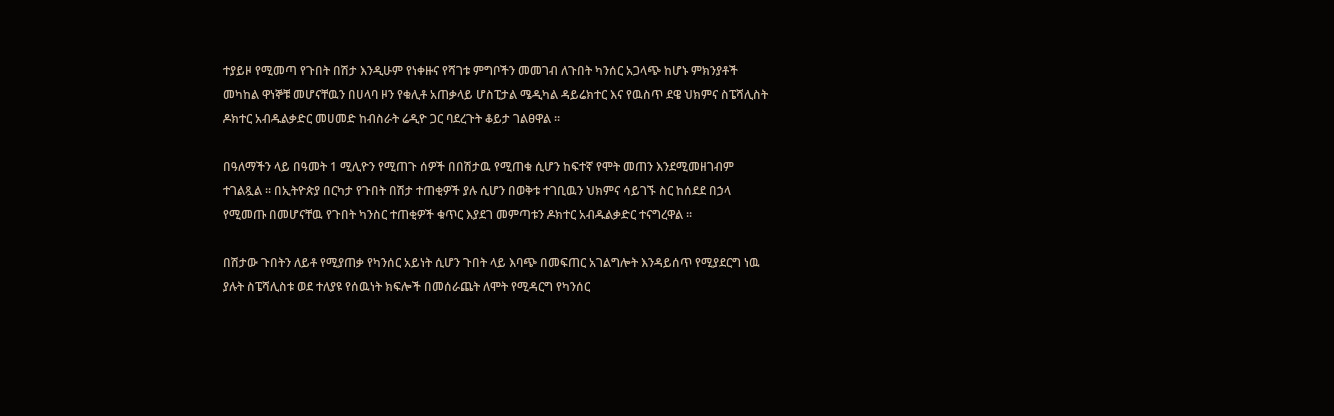ተያይዞ የሚመጣ የጉበት በሽታ እንዲሁም የነቀዙና የሻገቱ ምግቦችን መመገብ ለጉበት ካንሰር አጋላጭ ከሆኑ ምክንያቶች መካከል ዋነኞቹ መሆናቸዉን በሀላባ ዞን የቁሊቶ አጠቃላይ ሆስፒታል ሜዲካል ዳይሬክተር እና የዉስጥ ደዌ ህክምና ስፔሻሊስት ዶክተር አብዱልቃድር መሀመድ ከብስራት ሬዲዮ ጋር ባደረጉት ቆይታ ገልፀዋል ።

በዓለማችን ላይ በዓመት 1 ሚሊዮን የሚጠጉ ሰዎች በበሽታዉ የሚጠቁ ሲሆን ከፍተኛ የሞት መጠን እንደሚመዘገብም ተገልጿል ። በኢትዮጵያ በርካታ የጉበት በሽታ ተጠቂዎች ያሉ ሲሆን በወቅቱ ተገቢዉን ህክምና ሳይገኙ ስር ከሰደደ በኃላ የሚመጡ በመሆናቸዉ የጉበት ካንስር ተጠቂዎች ቁጥር እያደገ መምጣቱን ዶክተር አብዱልቃድር ተናግረዋል ።

በሽታው ጉበትን ለይቶ የሚያጠቃ የካንሰር አይነት ሲሆን ጉበት ላይ እባጭ በመፍጠር አገልግሎት እንዳይሰጥ የሚያደርግ ነዉ ያሉት ስፔሻሊስቱ ወደ ተለያዩ የሰዉነት ክፍሎች በመሰራጨት ለሞት የሚዳርግ የካንሰር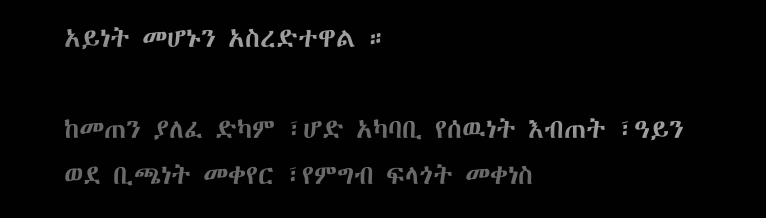አይነት መሆኑን አስረድተዋል ።

ከመጠን ያለፈ ድካም ፣ሆድ አካባቢ የሰዉነት እብጠት ፣ዓይን ወደ ቢጫነት መቀየር ፣የምግብ ፍላጎት መቀነስ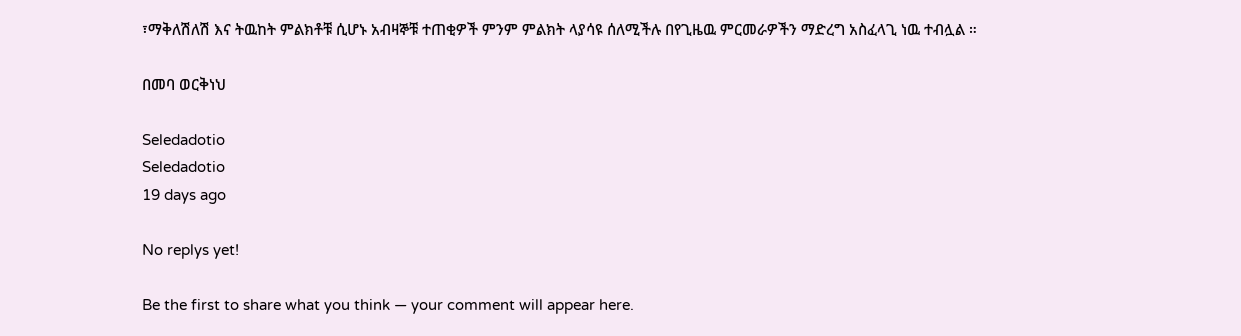፣ማቅለሽለሽ እና ትዉከት ምልክቶቹ ሲሆኑ አብዛኞቹ ተጠቂዎች ምንም ምልክት ላያሳዩ ሰለሚችሉ በየጊዜዉ ምርመራዎችን ማድረግ አስፈላጊ ነዉ ተብሏል ።

በመባ ወርቅነህ

Seledadotio
Seledadotio
19 days ago

No replys yet!

Be the first to share what you think — your comment will appear here.